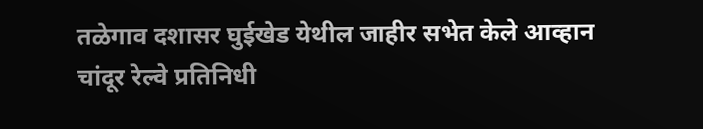तळेगाव दशासर घुईखेड येथील जाहीर सभेत केले आव्हान
चांदूर रेल्वे प्रतिनिधी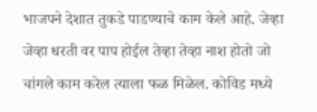भाजपने देशात तुकडे पाडण्याचे काम केले आहे. जेव्हा जेव्हा धरती वर पाप होईल तेव्हा तेव्हा नाश होतो जो चांगले काम करेल त्याला फळ मिळेल. कोविड मध्ये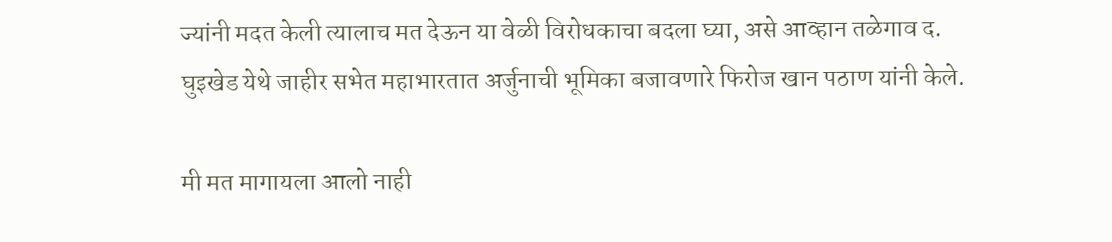ज्यांनी मदत केली त्यालाच मत देऊन या वेळी विरोधकाचा बदला घ्या, असे आव्हान तळेगाव द. घुइखेड येथे जाहीर सभेत महाभारतात अर्जुनाची भूमिका बजावणारे फिरोज खान पठाण यांनी केले.

मी मत मागायला आलो नाही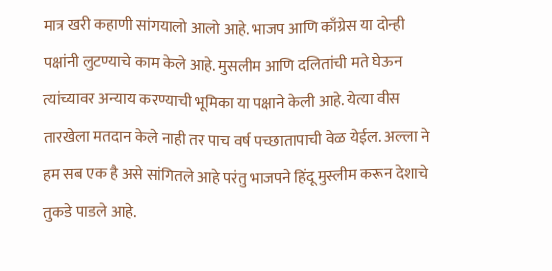मात्र खरी कहाणी सांगयालो आलो आहे. भाजप आणि काँग्रेस या दोन्ही पक्षांनी लुटण्याचे काम केले आहे. मुसलीम आणि दलितांची मते घेऊन त्यांच्यावर अन्याय करण्याची भूमिका या पक्षाने केली आहे. येत्या वीस तारखेला मतदान केले नाही तर पाच वर्ष पच्छातापाची वेळ येईल. अल्ला ने हम सब एक है असे सांगितले आहे परंतु भाजपने हिंदू मुस्लीम करून देशाचे तुकडे पाडले आहे.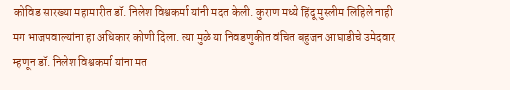कोविड सारख्या महामारीत डॉ. निलेश विश्वकर्मा यांनी मदत केली. कुराण मध्ये हिंदू मुस्लीम लिहिले नाही मग भाजपवाल्यांना हा अधिकार कोणी दिला. त्या मुळे या निवडणुकीत वंचित बहुजन आघाडीचे उमेदवार म्हणून डॉ. निलेश विश्वकर्मा यांना मत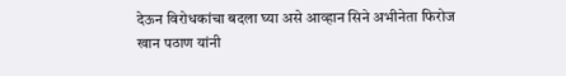देऊन विरोधकांचा बदला घ्या असे आव्हान सिने अभीनेता फिरोज खान पठाण यांनी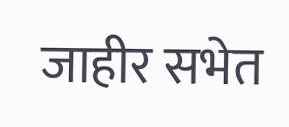जाहीर सभेत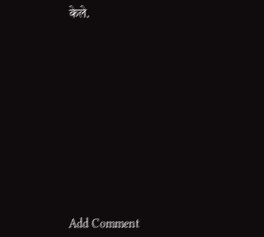केले.













Add Comment